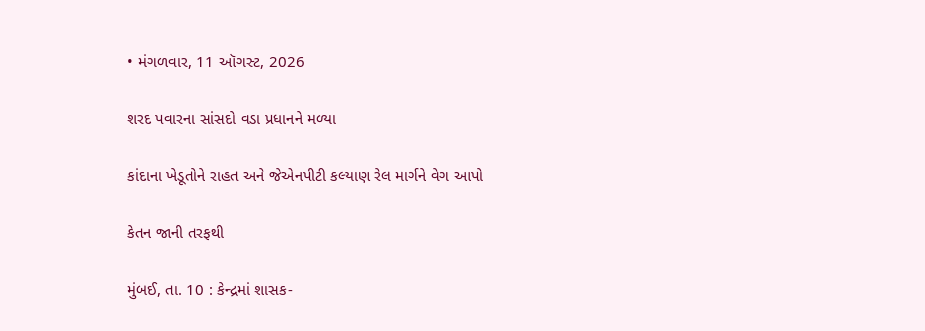• મંગળવાર, 11 ઑગસ્ટ, 2026

શરદ પવારના સાંસદો વડા પ્રધાનને મળ્યા

કાંદાના ખેડૂતોને રાહત અને જેએનપીટી કલ્યાણ રેલ માર્ગને વેગ આપો

કેતન જાની તરફથી

મુંબઈ, તા. 10 : કેન્દ્રમાં શાસક-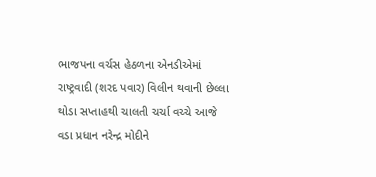ભાજપના વર્ચસ હેઠળના એનડીએમાં રાષ્ટ્રવાદી (શરદ પવાર) વિલીન થવાની છેલ્લા થોડા સપ્તાહથી ચાલતી ચર્ચા વચ્ચે આજે વડા પ્રધાન નરેન્દ્ર મોદીને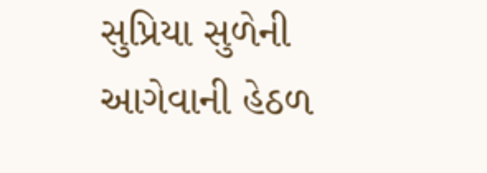સુપ્રિયા સુળેની આગેવાની હેઠળ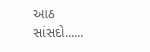આઠ સાંસદો......